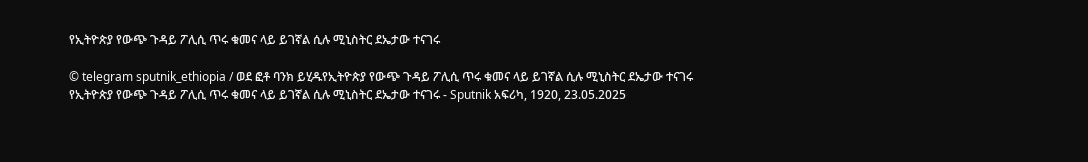የኢትዮጵያ የውጭ ጉዳይ ፖሊሲ ጥሩ ቁመና ላይ ይገኛል ሲሉ ሚኒስትር ደኤታው ተናገሩ

© telegram sputnik_ethiopia / ወደ ፎቶ ባንክ ይሂዱየኢትዮጵያ የውጭ ጉዳይ ፖሊሲ ጥሩ ቁመና ላይ ይገኛል ሲሉ ሚኒስትር ደኤታው ተናገሩ
የኢትዮጵያ የውጭ ጉዳይ ፖሊሲ ጥሩ ቁመና ላይ ይገኛል ሲሉ ሚኒስትር ደኤታው ተናገሩ - Sputnik አፍሪካ, 1920, 23.05.2025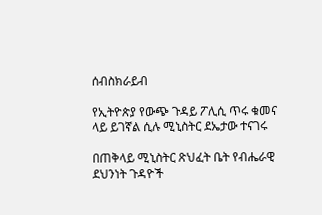ሰብስክራይብ

የኢትዮጵያ የውጭ ጉዳይ ፖሊሲ ጥሩ ቁመና ላይ ይገኛል ሲሉ ሚኒስትር ደኤታው ተናገሩ

በጠቅላይ ሚኒስትር ጽህፈት ቤት የብሔራዊ ደህንነት ጉዳዮች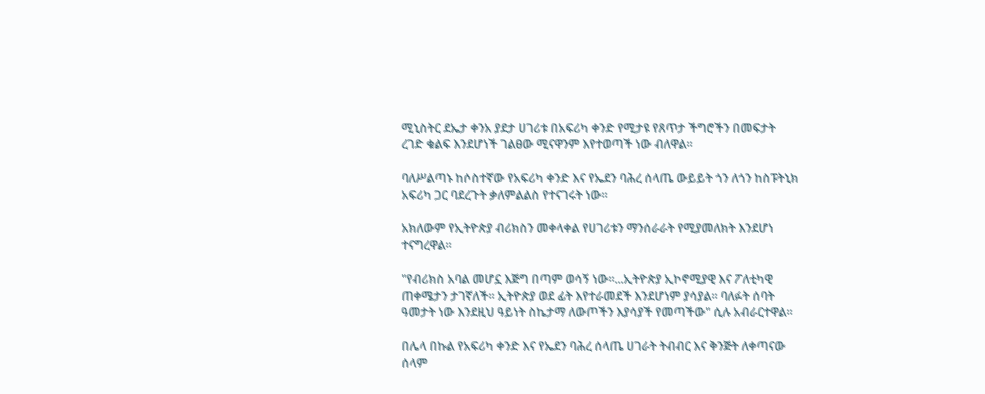ሚኒስትር ደኤታ ቀንአ ያደታ ሀገሪቱ በአፍሪካ ቀንድ የሚታዩ የጸጥታ ችግሮችን በመፍታት ረገድ ቁልፍ እንደሆነች ገልፀው ሚናዋንም እየተወጣች ነው ብለዋል።

ባለሥልጣኑ ከሶስተኛው የአፍሪካ ቀንድ እና የኤደን ባሕረ ሰላጤ ውይይት ጎን ለጎን ከስፑትኒክ አፍሪካ ጋር ባደረጉት ቃለምልልስ የተናገሩት ነው።

አክለውም የኢትዮጵያ ብሪክስን መቀላቀል የሀገሪቱን ማንሰራራት የሚያመለክት እንደሆነ ተናግረዋል።

"የብሪክስ አባል መሆኗ እጅግ በጣም ወሳኝ ነው፡፡...ኢትዮጵያ ኢኮኖሚያዊ እና ፖለቲካዊ ጠቀሜታን ታገኛለች፡፡ ኢትዮጵያ ወደ ፊት እየተራመደች እንደሆነም ያሳያል፡፡ ባለፉት ሰባት ዓመታት ነው እንደዚህ ዓይነት ስኬታማ ለውጦችን እያሳያች የመጣችው" ሲሉ አብራርተዋል።

በሌላ በኩል የአፍሪካ ቀንድ እና የኤደን ባሕረ ሰላጤ ሀገራት ትብብር እና ቅንጅት ለቀጣናው ሰላም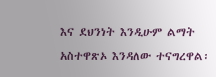እና ደህንነት እንዲሁም ልማት አስተዋጽኦ እንዳለው ተናግረዋል፡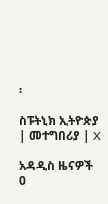፡

ስፑትኒክ ኢትዮጵያ | መተግበሪያ | X

አዳዲስ ዜናዎች
0